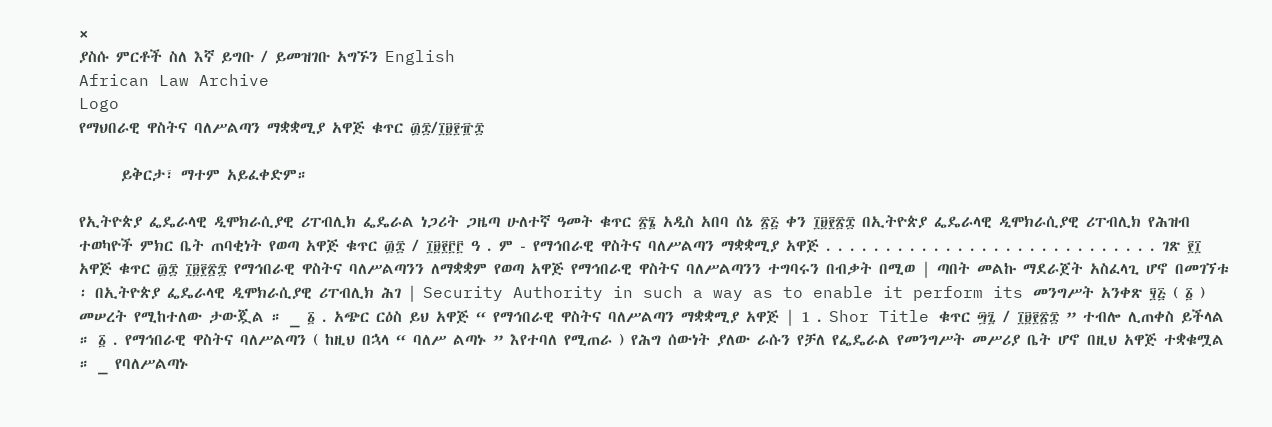×
ያስሱ ምርቶች ስለ እኛ ይግቡ / ይመዝገቡ አግኙን English
African Law Archive
Logo
የማህበራዊ ዋስትና ባለሥልጣን ማቋቋሚያ አዋጅ ቁጥር ፴፰/፲፱፻፹፰

      ይቅርታ፣ ማተም አይፈቀድም።

የኢትዮጵያ ፌዴራላዊ ዲሞክራሲያዊ ሪፐብሊክ ፌዴራል ነጋሪት ጋዜጣ ሁለተኛ ዓመት ቁጥር ፳፮ አዲስ አበባ ሰኔ ፳፭ ቀን ፲፱፻፳፰ በኢትዮጵያ ፌዴራላዊ ዲሞክራሲያዊ ሪፐብሊክ የሕዝብ ተወካዮች ምክር ቤት ጠባቂነት የወጣ አዋጅ ቁጥር ፴፰ / ፲፱፻፫፫ ዓ . ም - የማኅበራዊ ዋስትና ባለሥልጣን ማቋቋሚያ አዋጅ . . . . . . . . . . . . . . . . . . . . . . . . . . . . ገጽ ፻፲ አዋጅ ቁጥር ፴፰ ፲፱፻፳፰ የማኅበራዊ ዋስትና ባለሥልጣንን ለማቋቋም የወጣ አዋጅ የማኅበራዊ ዋስትና ባለሥልጣንን ተግባሩን በብቃት በሚወ | ጣበት መልኩ ማደራጀት አስፈላጊ ሆኖ በመገኘቱ ፡ በኢትዮጵያ ፌዴራላዊ ዲሞክራሲያዊ ሪፐብሊክ ሕገ | Security Authority in such a way as to enable it perform its መንግሥት አንቀጽ ፶፭ ( ፩ ) መሠረት የሚከተለው ታውጇል ። _ ፩ . አጭር ርዕስ ይህ አዋጅ “ የማኅበራዊ ዋስትና ባለሥልጣን ማቋቋሚያ አዋጅ | 1 . Shor Title ቁጥር ፵፯ / ፲፱፻፳፰ ” ተብሎ ሊጠቀስ ይችላል ። ፩ . የማኅበራዊ ዋስትና ባለሥልጣን ( ከዚህ በኋላ “ ባለሥ ልጣኑ ” እየተባለ የሚጠራ ) የሕግ ሰውነት ያለው ራሱን የቻለ የፌዴራል የመንግሥት መሥሪያ ቤት ሆኖ በዚህ አዋጅ ተቋቁሟል ። _ የባለሥልጣኑ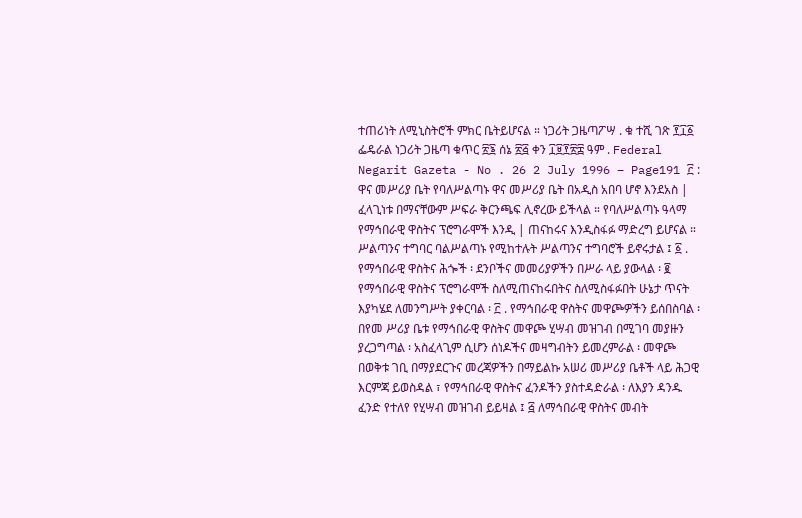ተጠሪነት ለሚኒስትሮች ምክር ቤትይሆናል ። ነጋሪት ጋዜጣፖሣ . ቁ ተሺ ገጽ ፻፲፩ ፌዴራል ነጋሪት ጋዜጣ ቁጥር ፳፮ ሰኔ ፳፭ ቀን ፲፱፻፳፰ ዓም . Federal Negarit Gazeta - No . 26 2 July 1996 – Page191 ፫ : ዋና መሥሪያ ቤት የባለሥልጣኑ ዋና መሥሪያ ቤት በአዲስ አበባ ሆኖ እንደአስ | ፈላጊነቱ በማናቸውም ሥፍራ ቅርንጫፍ ሊኖረው ይችላል ። የባለሥልጣኑ ዓላማ የማኅበራዊ ዋስትና ፕሮግራሞች እንዲ | ጠናከሩና እንዲስፋፉ ማድረግ ይሆናል ። ሥልጣንና ተግባር ባልሥልጣኑ የሚከተሉት ሥልጣንና ተግባሮች ይኖሩታል ፤ ፩ . የማኅበራዊ ዋስትና ሕጐች ፡ ደንቦችና መመሪያዎችን በሥራ ላይ ያውላል ፡ ፪ የማኅበራዊ ዋስትና ፕሮግራሞች ስለሚጠናከሩበትና ስለሚስፋፉበት ሁኔታ ጥናት እያካሄደ ለመንግሥት ያቀርባል ፡ ፫ . የማኅበራዊ ዋስትና መዋጮዎችን ይሰበስባል ፡ በየመ ሥሪያ ቤቱ የማኅበራዊ ዋስትና መዋጮ ሂሣብ መዝገብ በሚገባ መያዙን ያረጋግጣል ፡ አስፈላጊም ሲሆን ሰነዶችና መዛግብትን ይመረምራል ፡ መዋጮ በወቅቱ ገቢ በማያደርጉና መረጃዎችን በማይልኩ አሠሪ መሥሪያ ቤቶች ላይ ሕጋዊ እርምጃ ይወስዳል ፣ የማኅበራዊ ዋስትና ፈንዶችን ያስተዳድራል ፡ ለእያን ዳንዱ ፈንድ የተለየ የሂሣብ መዝገብ ይይዛል ፤ ፭ ለማኅበራዊ ዋስትና መብት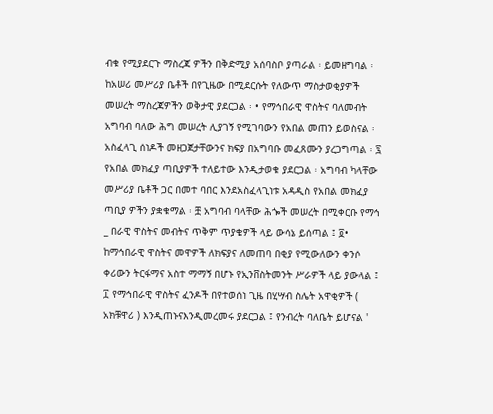ብቁ የሚያደርጉ ማስረጃ ዎችን በቅድሚያ አሰባስቦ ያጣራል ፡ ይመዘግባል ፡ ከአሠሪ መሥሪያ ቤቶች በየጊዜው በሚደርሱት የለውጥ ማስታወቂያዎች መሠረት ማስረጃዎችን ወቅታዊ ያደርጋል ፡ • የማኅበራዊ ዋስትና ባለመብት አግባብ ባለው ሕግ መሠረት ሊያገኝ የሚገባውን የአበል መጠን ይወስናል ፡ አስፈላጊ ሰነዶች መዘጋጀታቸውንና ክፍያ በአግባቡ መፈጸሙን ያረጋግጣል ፡ ፯ የአበል መክፈያ ጣቢያዎች ተለይተው እንዲታወቁ ያደርጋል ፡ አግባብ ካላቸው መሥሪያ ቤቶች ጋር በመተ ባበር እንደአስፈላጊነቱ አዳዲስ የአበል መክፈያ ጣቢያ ዎችን ያቋቁማል ፡ ቿ አግባብ ባላቸው ሕጐች መሠረት በሚቀርቡ የማኅ _ በራዊ ዋስትና መብትና ጥቅም ጥያቄዎች ላይ ውሳኔ ይሰጣል ፤ ፬• ከማኅበራዊ ዋስትና መዋዎች ለክፍያና ለመጠባ በቂያ የሚውለውን ቀንሶ ቀሪውን ትርፋማና አስተ ማማኝ በሆኑ የኢንቨስትመንት ሥራዎች ላይ ያውላል ፤ ፲ የማኅበራዊ ዋስትና ፈንዶች በየተወሰነ ጊዜ በሂሣብ ስሌት አዋቂዎች ( አክቹዋሪ ) እንዲጠኑናእንዲመረመሩ ያደርጋል ፤ የንብረት ባለቤት ይሆናል '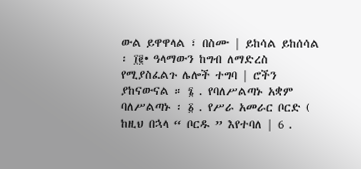ውል ይዋዋላል ፣ በስሙ | ይከሳል ይከሰሳል ፡ ፲፪• ዓላማውን ከግብ ለማድረስ የሚያስፈልጉ ሌሎች ተግባ | ሮችን ያከናውናል ። ፮ . የባለሥልጣኑ አቋም ባለሥልጣኑ ፡ ፩ . የሥራ አመራር ቦርድ ( ከዚህ በኋላ “ ቦርዱ ” እየተባለ | 6 .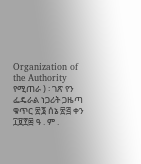Organization of the Authority የሚጠራ ) ፡ ገጽ የን ፌዴራል ነጋሪት ጋዜጣ ቁጥር ፳፮ ሰኔ ፳፭ ቀን ፲፱፻፷ ዓ . ም .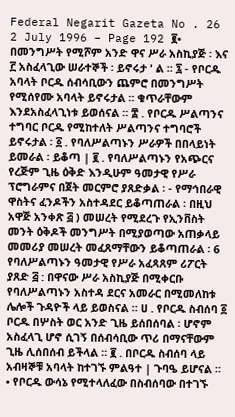Federal Negarit Gazeta No . 26 2 July 1996 – Page 192 ፪• በመንግሥት የሚሾም አንድ ዋና ሥራ አስኪያጅ ፡ እና ፫ አስፈላጊው ሠራተኞች ፡ ይኖሩታ ' ል ። ፯ - የቦርዱ አባላት ቦርዱ ሰብሳቢውን ጨምሮ በመንግሥት የሚሰየሙ አባላት ይኖሩታል ። ቁጥራቸውም እንደአስፈላጊነቱ ይወሰናል ። ፰ . የቦርዱ ሥልጣንና ተግባር ቦርዱ የሚከተለት ሥልጣንና ተግባሮች ይኖሩታል ፡ ፩ . የባለሥልጣኑን ሥራዎች በበላይነት ይመራል ፡ ይቆጣ | ፪ . የባለሥልጣኑን የአጭርና የረጅም ጊዜ ዕቅድ እንዲሁም ዓመታዊ የሥራ ፕሮግራምና በጀት መርምሮ ያጸድቃል ፡ - የማኅበራዊ ዋስትና ፈንዶችን አስተዳደር ይቆጣጠራል ፡ በዚህ አዋጅ አንቀጽ ፭ ) መሠረት የሚደረጉ የኢንቨስት መንት ዕቅዶች መንግሥት በሚያወጣው አጠቃላይ መመሪያ መሠረት መፈጸማቸውን ይቆጣጠራል ፡ 6 የባለሥልጣኑን ዓመታዊ የሥራ አፈጻጸም ሪፖርት ያጸድ ፭ : በዋናው ሥራ አስኪያጅ በሚቀርቡ የባለሥልጣኑን አስተዳ ደርና አመራር በሚመለከቱ ሌሎች ጉዳዮች ላይ ይወስናል ። ሀ . የቦርዱ ስብሰባ ፩ ቦርዱ በሦስት ወር አንድ ጊዜ ይሰበሰባል ፡ ሆኖም አስፈላጊ ሆኖ ሲገኝ በሰብሳቢው ጥሪ በማናቸውም ጊዜ ሊሰበሰብ ይችላል ። ፪ . በቦርዱ ስብሰባ ላይ አብዛኞቹ አባላት ከተገኙ ምልዓተ | ጉባዔ ይሆናል ። • የቦርዱ ውሳኔ የሚተላለፈው በስብሰባው በተገኙ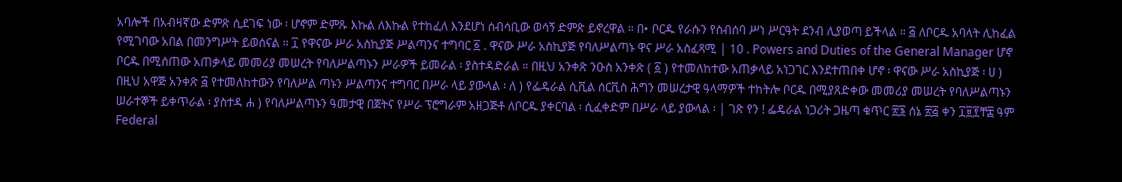አባሎች በአብዛኛው ድምጽ ሲደገፍ ነው ፡ ሆኖም ድምጹ እኩል ለእኩል የተከፈለ እንደሆነ ሰብሳቢው ወሳኝ ድምጽ ይኖረዋል ። በ• ቦርዱ የራሱን የስብሰባ ሥነ ሥርዓት ደንብ ሊያወጣ ይችላል ። ፭ ለቦርዱ አባላት ሊከፈል የሚገባው አበል በመንግሥት ይወሰናል ። ፲ የዋናው ሥራ አስኪያጅ ሥልጣንና ተግባር ፩ . ዋናው ሥራ አስኪያጅ የባለሥልጣኑ ዋና ሥራ አስፈጻሚ | 10 . Powers and Duties of the General Manager ሆኖ ቦርዱ በሚሰጠው አጠቃላይ መመሪያ መሠረት የባለሥልጣኑን ሥራዎች ይመራል ፡ ያስተዳድራል ። በዚህ አንቀጽ ንዑስ አንቀጽ ( ፩ ) የተመለከተው አጠቃላይ አነጋገር እንደተጠበቀ ሆኖ ፡ ዋናው ሥራ አስኪያጅ ፡ ሀ ) በዚህ አዋጅ አንቀጽ ፭ የተመለከተውን የባለሥል ጣኑን ሥልጣንና ተግባር በሥራ ላይ ያውላል ፡ ለ ) የፌዴራል ሲቪል ሰርቪስ ሕግን መሠረታዊ ዓላማዎች ተከትሎ ቦርዱ በሚያጸድቀው መመሪያ መሠረት የባለሥልጣኑን ሠራተኞች ይቀጥራል ፡ ያስተዳ ሐ ) የባለሥልጣኑን ዓመታዊ በጀትና የሥራ ፕሮግራም አዘጋጅቶ ለቦርዱ ያቀርባል ፡ ሲፈቀድም በሥራ ላይ ያውላል ፡ | ገጽ የን ! ፌዴራል ነጋሪት ጋዜጣ ቁጥር ፳፮ ሰኔ ፳፭ ቀን ፲፱፻ቸ፰ ዓም Federal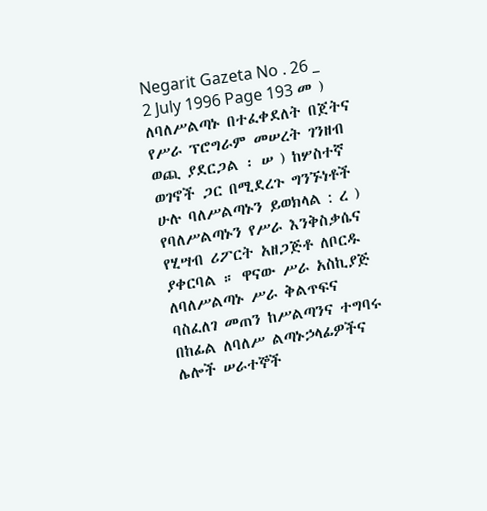Negarit Gazeta No . 26 _ 2 July 1996 Page 193 መ ) ለባለሥልጣኑ በተፈቀደለት በጀትና የሥራ ፕሮግራም መሠረት ገንዘብ ወጪ ያደርጋል ፡ ሠ ) ከሦስተኛ ወገኖች ጋር በሚደረጉ ግንኙነቶች ሁሉ ባለሥልጣኑን ይወክላል : ረ ) የባለሥልጣኑን የሥራ እንቅስቃሴና የሂሣብ ሪፖርት አዘጋጅቶ ለቦርዱ ያቀርባል ። ዋናው ሥራ አስኪያጅ ለባለሥልጣኑ ሥራ ቅልጥፍና ባስፈለገ መጠን ከሥልጣንና ተግባሩ በከፊል ለባለሥ ልጣኑኃላፊዎችና ሌሎች ሠራተኞች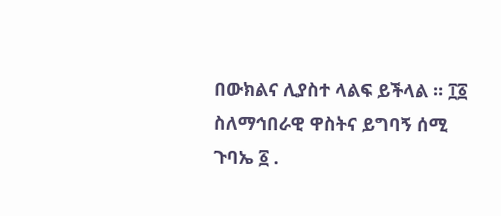በውክልና ሊያስተ ላልፍ ይችላል ። ፲፩ ስለማኅበራዊ ዋስትና ይግባኝ ሰሚ ጉባኤ ፩ .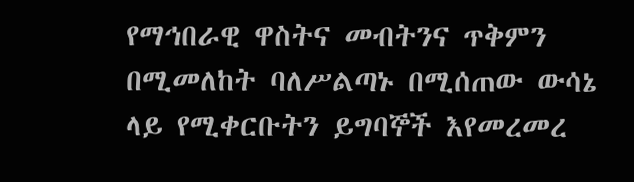የማኅበራዊ ዋስትና መብትንና ጥቅምን በሚመለከት ባለሥልጣኑ በሚሰጠው ውሳኔ ላይ የሚቀርቡትን ይግባኞች እየመረመረ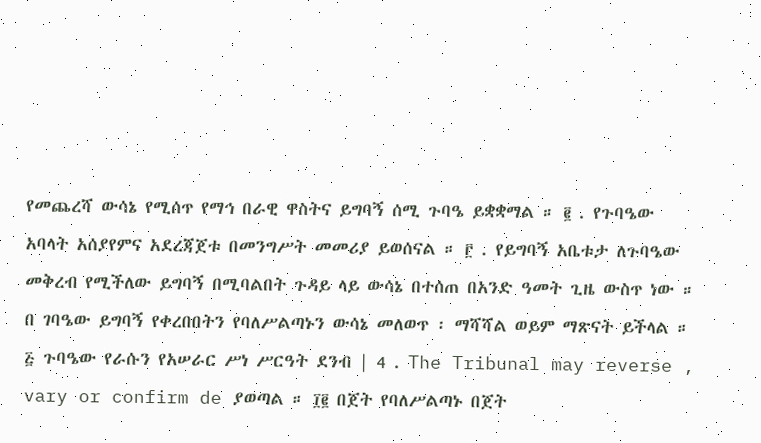የመጨረሻ ውሳኔ የሚሰጥ የማኅ በራዊ ዋስትና ይግባኝ ሰሚ ጉባዔ ይቋቋማል ። ፪ . የጉባዔው አባላት አሰያየምና አደረጃጀቱ በመንግሥት መመሪያ ይወሰናል ። ፫ . የይግባኝ አቤቱታ ለጉባዔው መቅረብ የሚችለው ይግባኝ በሚባልበት ጉዳይ ላይ ውሳኔ በተሰጠ በአንድ ዓመት ጊዜ ውስጥ ነው ። በ ገባዔው ይግባኝ የቀረበበትን የባለሥልጣኑን ውሳኔ መለወጥ ፡ ማሻሻል ወይም ማጽናት ይችላል ። ፭ ጉባዔው የራሱን የአሠራር ሥነ ሥርዓት ደንብ | 4 . The Tribunal may reverse , vary or confirm de ያወጣል ። ፲፪ በጀት የባለሥልጣኑ በጀት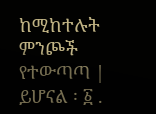ከሚከተሉት ምንጮች የተውጣጣ | ይሆናል ፡ ፩ .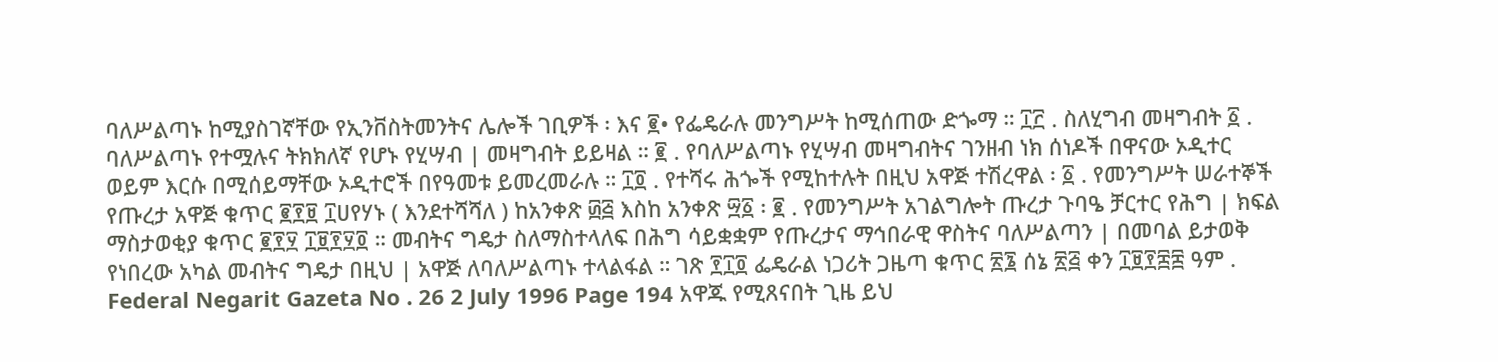ባለሥልጣኑ ከሚያስገኛቸው የኢንቨስትመንትና ሌሎች ገቢዎች ፡ እና ፪• የፌዴራሉ መንግሥት ከሚሰጠው ድጐማ ። ፲፫ . ስለሂግብ መዛግብት ፩ . ባለሥልጣኑ የተሟሉና ትክክለኛ የሆኑ የሂሣብ | መዛግብት ይይዛል ። ፪ . የባለሥልጣኑ የሂሣብ መዛግብትና ገንዘብ ነክ ሰነዶች በዋናው ኦዲተር ወይም እርሱ በሚሰይማቸው ኦዲተሮች በየዓመቱ ይመረመራሉ ። ፲፬ . የተሻሩ ሕጐች የሚከተሉት በዚህ አዋጅ ተሽረዋል ፡ ፩ . የመንግሥት ሠራተኞች የጡረታ አዋጅ ቁጥር ፪፻፱ ፲ሀየሃኑ ( እንደተሻሻለ ) ከአንቀጽ ፴፭ እስከ አንቀጽ ፵፩ ፡ ፪ . የመንግሥት አገልግሎት ጡረታ ጉባዔ ቻርተር የሕግ | ክፍል ማስታወቂያ ቁጥር ፪፻፶ ፲፱፻፶፬ ። መብትና ግዴታ ስለማስተላለፍ በሕግ ሳይቋቋም የጡረታና ማኅበራዊ ዋስትና ባለሥልጣን | በመባል ይታወቅ የነበረው አካል መብትና ግዴታ በዚህ | አዋጅ ለባለሥልጣኑ ተላልፋል ። ገጽ ፻፲፬ ፌዴራል ነጋሪት ጋዜጣ ቁጥር ፳፮ ሰኔ ፳፭ ቀን ፲፱፻፰፰ ዓም . Federal Negarit Gazeta No . 26 2 July 1996 Page 194 አዋጁ የሚጸናበት ጊዜ ይህ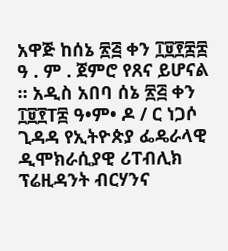አዋጅ ከሰኔ ፳፭ ቀን ፲፱፻፰፰ ዓ . ም . ጀምሮ የጸና ይሆናል ። አዲስ አበባ ሰኔ ፳፭ ቀን ፲፱፻T፰ ዓ•ም• ዶ / ር ነጋሶ ጊዳዳ የኢትዮጵያ ፌዴራላዊ ዲሞክራሲያዊ ሪፐብሊክ ፕሬዚዳንት ብርሃንና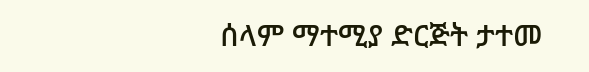ሰላም ማተሚያ ድርጅት ታተመ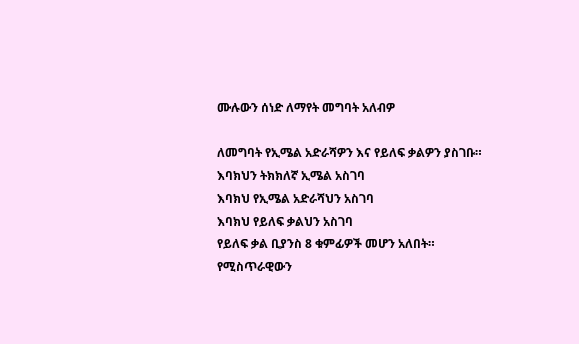ሙሉውን ሰነድ ለማየት መግባት አለብዎ

ለመግባት የኢሜል አድራሻዎን እና የይለፍ ቃልዎን ያስገቡ።
እባክህን ትክክለኛ ኢሜል አስገባ
እባክህ የኢሜል አድራሻህን አስገባ
እባክህ የይለፍ ቃልህን አስገባ
የይለፍ ቃል ቢያንስ 8 ቁምፊዎች መሆን አለበት።
የሚስጥራዊውን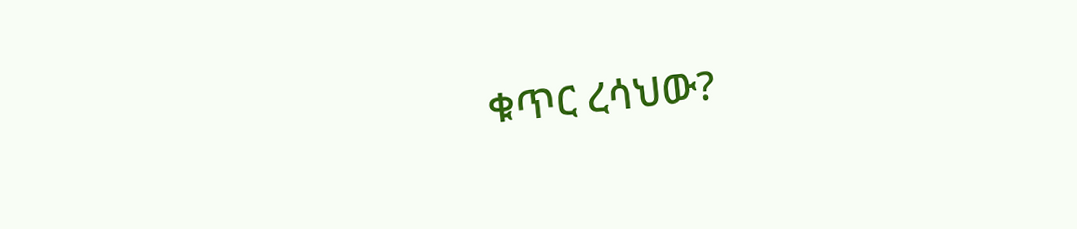ቁጥር ረሳህው?